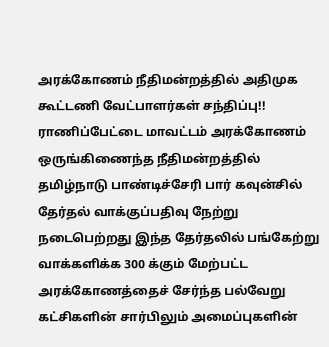அரக்கோணம் நீதிமன்றத்தில் அதிமுக கூட்டணி வேட்பாளர்கள் சந்திப்பு!!
ராணிப்பேட்டை மாவட்டம் அரக்கோணம் ஒருங்கிணைந்த நீதிமன்றத்தில் தமிழ்நாடு பாண்டிச்சேரி பார் கவுன்சில் தேர்தல் வாக்குப்பதிவு நேற்று நடைபெற்றது இந்த தேர்தலில் பங்கேற்று வாக்களிக்க 300 க்கும் மேற்பட்ட அரக்கோணத்தைச் சேர்ந்த பல்வேறு கட்சிகளின் சார்பிலும் அமைப்புகளின்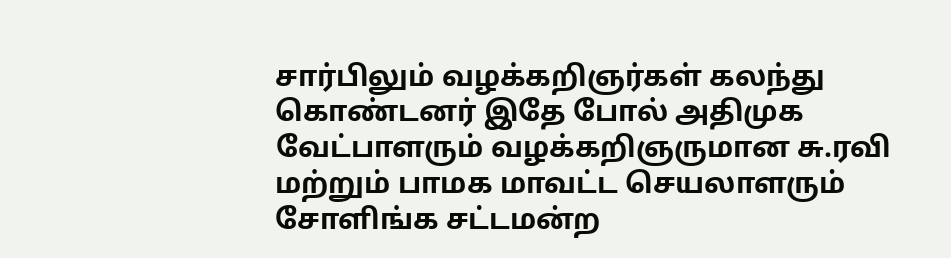சார்பிலும் வழக்கறிஞர்கள் கலந்து கொண்டனர் இதே போல் அதிமுக வேட்பாளரும் வழக்கறிஞருமான சு.ரவி மற்றும் பாமக மாவட்ட செயலாளரும் சோளிங்க சட்டமன்ற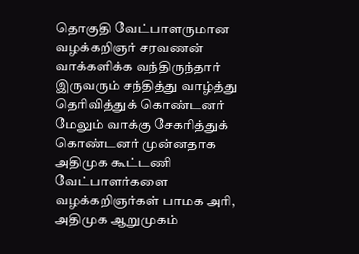தொகுதி வேட்பாளருமான வழக்கறிஞர் சரவணன் வாக்களிக்க வந்திருந்தார் இருவரும் சந்தித்து வாழ்த்து தெரிவித்துக் கொண்டனர் மேலும் வாக்கு சேகரித்துக் கொண்டனர் முன்னதாக அதிமுக கூட்டணி வேட்பாளர்களை வழக்கறிஞர்கள் பாமக அரி, அதிமுக ஆறுமுகம்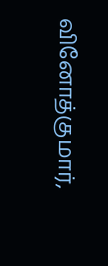வினோத்குமார்,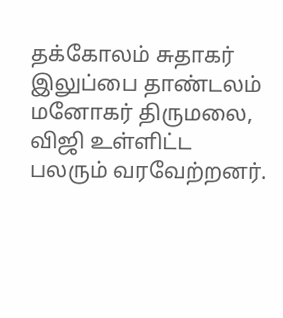தக்கோலம் சுதாகர் இலுப்பை தாண்டலம் மனோகர் திருமலை, விஜி உள்ளிட்ட பலரும் வரவேற்றனர்.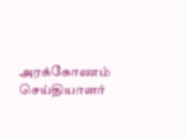அரக்கோணம் செய்தியாளர்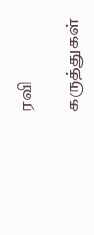ரவி

கருத்துகள்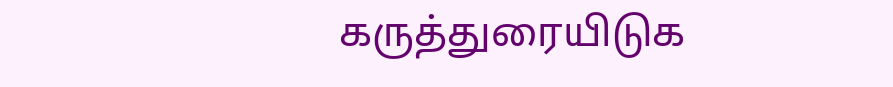கருத்துரையிடுக